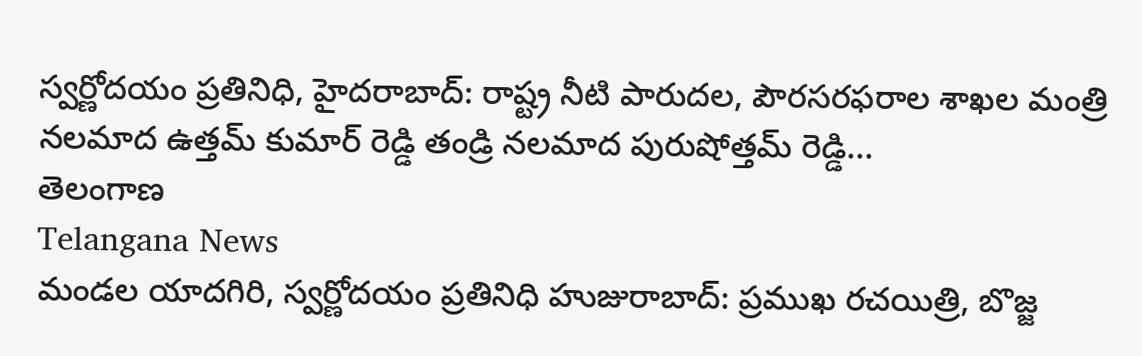స్వర్ణోదయం ప్రతినిధి, హైదరాబాద్: రాష్ట్ర నీటి పారుదల, పౌరసరఫరాల శాఖల మంత్రి నలమాద ఉత్తమ్ కుమార్ రెడ్డి తండ్రి నలమాద పురుషోత్తమ్ రెడ్డి...
తెలంగాణ
Telangana News
మండల యాదగిరి, స్వర్ణోదయం ప్రతినిధి హుజురాబాద్: ప్రముఖ రచయిత్రి, బొజ్జ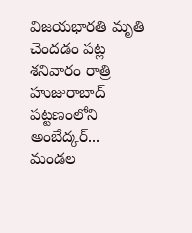విజయభారతి మృతి చెందడం పట్ల శనివారం రాత్రి హుజురాబాద్ పట్టణంలోని అంబేద్కర్...
మండల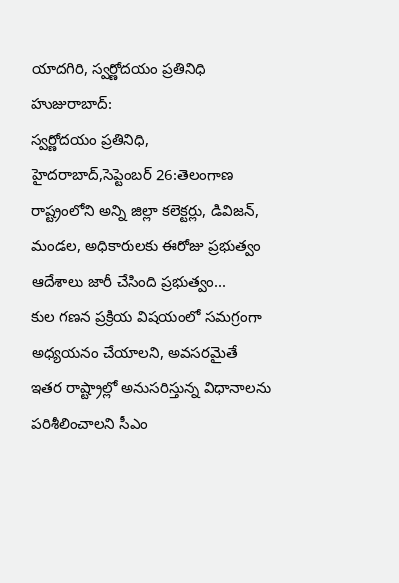యాదగిరి, స్వర్ణోదయం ప్రతినిధి హుజురాబాద్:
స్వర్ణోదయం ప్రతినిధి, హైదరాబాద్,సెప్టెంబర్ 26:తెలంగాణ రాష్ట్రంలోని అన్ని జిల్లా కలెక్టర్లు, డివిజన్, మండల, అధికారులకు ఈరోజు ప్రభుత్వం ఆదేశాలు జారీ చేసింది ప్రభుత్వం...
కుల గణన ప్రక్రియ విషయంలో సమగ్రంగా అధ్యయనం చేయాలని, అవసరమైతే ఇతర రాష్ట్రాల్లో అనుసరిస్తున్న విధానాలను పరిశీలించాలని సీఎం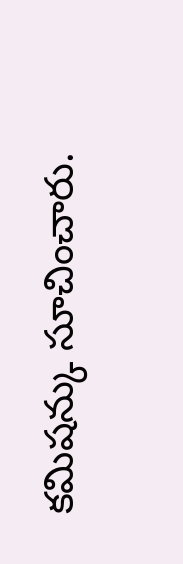కమిషన్కు సూచించారు.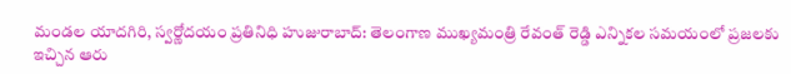మండల యాదగిరి, స్వర్ణోదయం ప్రతినిధి హుజురాబాద్: తెలంగాణ ముఖ్యమంత్రి రేవంత్ రెడ్డి ఎన్నికల సమయంలో ప్రజలకు ఇచ్చిన ఆరు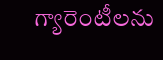గ్యారెంటీలను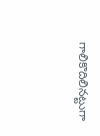గాలికొదిలినట్టుగా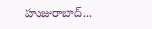హుజురాబాద్...